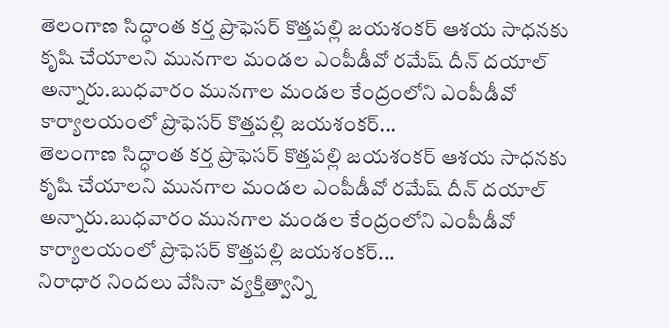తెలంగాణ సిద్ధాంత కర్త ప్రొఫెసర్ కొత్తపల్లి జయశంకర్ ఆశయ సాధనకు కృషి చేయాలని మునగాల మండల ఎంపీడీవో రమేష్ దీన్ దయాల్ అన్నారు.బుధవారం మునగాల మండల కేంద్రంలోని ఎంపీడీవో కార్యాలయంలో ప్రొఫెసర్ కొత్తపల్లి జయశంకర్...
తెలంగాణ సిద్ధాంత కర్త ప్రొఫెసర్ కొత్తపల్లి జయశంకర్ ఆశయ సాధనకు కృషి చేయాలని మునగాల మండల ఎంపీడీవో రమేష్ దీన్ దయాల్ అన్నారు.బుధవారం మునగాల మండల కేంద్రంలోని ఎంపీడీవో కార్యాలయంలో ప్రొఫెసర్ కొత్తపల్లి జయశంకర్...
నిరాధార నిందలు వేసినా వ్యక్తిత్వాన్ని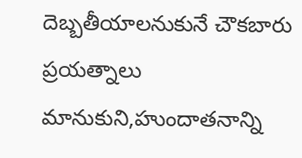దెబ్బతీయాలనుకునే చౌకబారు ప్రయత్నాలు మానుకుని,హుందాతనాన్ని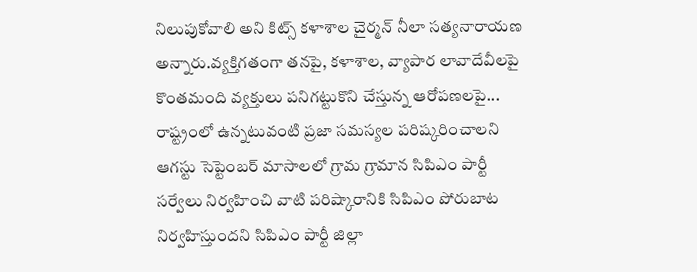నిలుపుకోవాలి అని కిట్స్ కళాశాల చైర్మన్ నీలా సత్యనారాయణ అన్నారు.వ్యక్తిగతంగా తనపై, కళాశాల, వ్యాపార లావాదేవీలపై కొంతమంది వ్యక్తులు పనిగట్టుకొని చేస్తున్న ఆరోపణలపై...
రాష్ట్రంలో ఉన్నటువంటి ప్రజా సమస్యల పరిష్కరించాలని ఆగస్టు సెప్టెంబర్ మాసాలలో గ్రామ గ్రామాన సిపిఎం పార్టీ సర్వేలు నిర్వహించి వాటి పరిష్కారానికి సిపిఎం పోరుబాట నిర్వహిస్తుందని సిపిఎం పార్టీ జిల్లా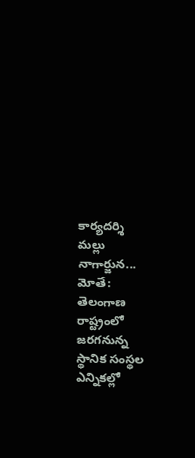కార్యదర్శి మల్లు నాగార్జున...
మోతే: తెలంగాణ రాష్ట్రంలో జరగనున్న స్థానిక సంస్థల ఎన్నికల్లో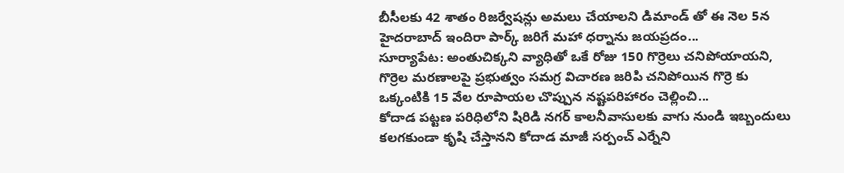బీసీలకు 42 శాతం రిజర్వేషన్లు అమలు చేయాలని డిమాండ్ తో ఈ నెల 5న హైదరాబాద్ ఇందిరా పార్క్ జరిగే మహా ధర్నాను జయప్రదం...
సూర్యాపేట: అంతుచిక్కని వ్యాధితో ఒకే రోజు 150 గొర్రెలు చనిపోయాయని, గొర్రెల మరణాలపై ప్రభుత్వం సమగ్ర విచారణ జరిపి చనిపోయిన గొర్రె కు ఒక్కంటికి 15 వేల రూపాయల చొప్పున నష్టపరిహారం చెల్లించి...
కోదాడ పట్టణ పరిధిలోని షిరిడి నగర్ కాలనీవాసులకు వాగు నుండి ఇబ్బందులు కలగకుండా కృషి చేస్తానని కోదాడ మాజీ సర్పంచ్ ఎర్నేని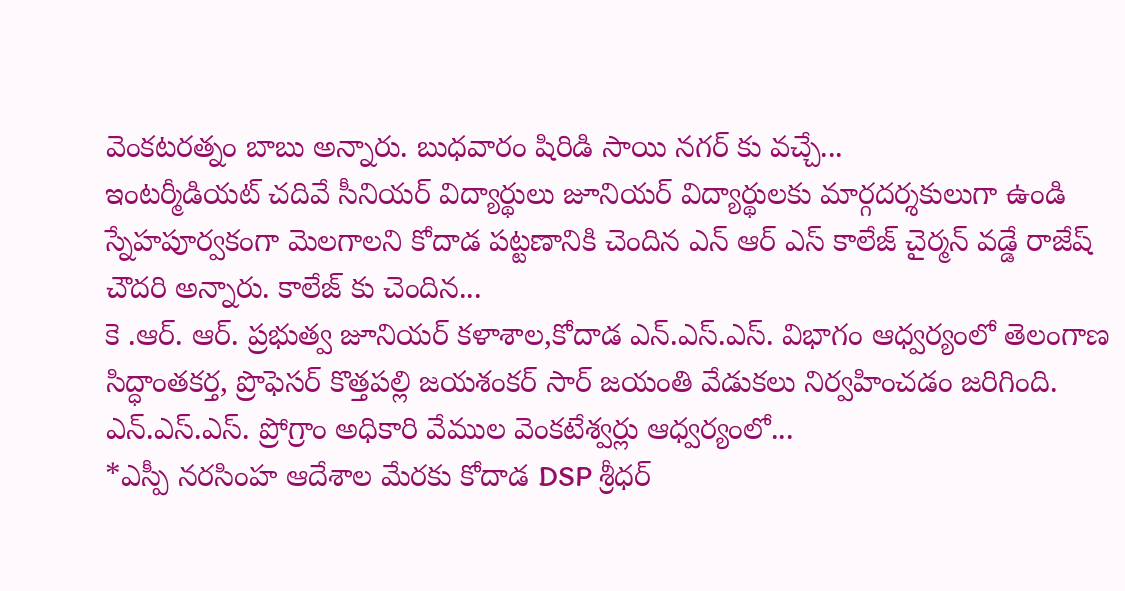వెంకటరత్నం బాబు అన్నారు. బుధవారం షిరిడి సాయి నగర్ కు వచ్చే...
ఇంటర్మీడియట్ చదివే సీనియర్ విద్యార్థులు జూనియర్ విద్యార్థులకు మార్గదర్శకులుగా ఉండి స్నేహపూర్వకంగా మెలగాలని కోదాడ పట్టణానికి చెందిన ఎన్ ఆర్ ఎస్ కాలేజ్ చైర్మన్ వడ్డే రాజేష్ చౌదరి అన్నారు. కాలేజ్ కు చెందిన...
కె .ఆర్. ఆర్. ప్రభుత్వ జూనియర్ కళాశాల,కోదాడ ఎన్.ఎస్.ఎస్. విభాగం ఆధ్వర్యంలో తెలంగాణ సిద్ధాంతకర్త, ప్రొఫెసర్ కొత్తపల్లి జయశంకర్ సార్ జయంతి వేడుకలు నిర్వహించడం జరిగింది. ఎన్.ఎస్.ఎస్. ప్రోగ్రాం అధికారి వేముల వెంకటేశ్వర్లు ఆధ్వర్యంలో...
*ఎస్పీ నరసింహ ఆదేశాల మేరకు కోదాడ DSP శ్రీధర్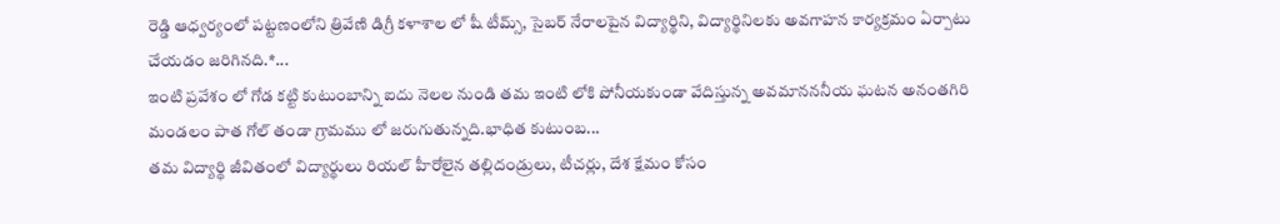రెడ్డి ఆధ్వర్యంలో పట్టణంలోని త్రివేణి డిగ్రీ కళాశాల లో షీ టీమ్స్, సైబర్ నేరాలపైన విద్యార్థిని, విద్యార్థినిలకు అవగాహన కార్యక్రమం ఏర్పాటు చేయడం జరిగినది.*...
ఇంటి ప్రవేశం లో గోడ కట్టి కుటుంబాన్ని ఐదు నెలల నుండి తమ ఇంటి లోకి పోనీయకుండా వేదిస్తున్న అవమానననీయ ఘటన అనంతగిరి మండలం పాత గోల్ తండా గ్రామము లో జరుగుతున్నది.భాధిత కుటుంబ...
తమ విద్యార్థి జీవితంలో విద్యార్థులు రియల్ హీరోలైన తల్లిదండ్రులు, టీచర్లు, దేశ క్షేమం కోసం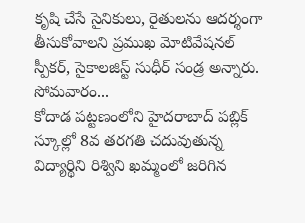కృషి చేసే సైనికులు, రైతులను ఆదర్శంగా తీసుకోవాలని ప్రముఖ మోటివేషనల్ స్పీకర్, సైకాలజిస్ట్ సుధీర్ సండ్ర అన్నారు. సోమవారం...
కోదాడ పట్టణంలోని హైదరాబాద్ పబ్లిక్ స్కూల్లో 8వ తరగతి చదువుతున్న విద్యార్థిని రిశ్విని ఖమ్మంలో జరిగిన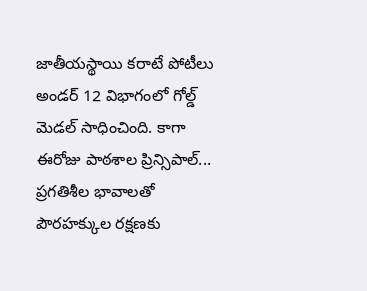జాతీయస్థాయి కరాటే పోటీలు అండర్ 12 విభాగంలో గోల్డ్ మెడల్ సాధించింది. కాగా ఈరోజు పాఠశాల ప్రిన్సిపాల్...
ప్రగతిశీల భావాలతో పౌరహక్కుల రక్షణకు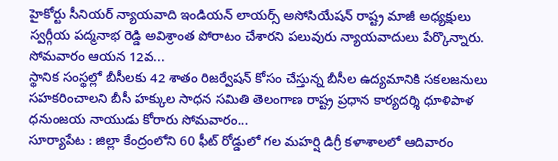హైకోర్టు సీనియర్ న్యాయవాది ఇండియన్ లాయర్స్ అసోసియేషన్ రాష్ట్ర మాజీ అధ్యక్షులు స్వర్గీయ పద్మనాభ రెడ్డి అవిశ్రాంత పోరాటం చేశారని పలువురు న్యాయవాదులు పేర్కొన్నారు. సోమవారం ఆయన 12వ...
స్థానిక సంస్థల్లో బీసీలకు 42 శాతం రిజర్వేషన్ కోసం చేస్తున్న బీసీల ఉద్యమానికి సకలజనులు సహకరించాలని బీసీ హక్కుల సాధన సమితి తెలంగాణ రాష్ట్ర ప్రధాన కార్యదర్శి ధూళిపాళ ధనుంజయ నాయుడు కోరారు సోమవారం...
సూర్యాపేట : జిల్లా కేంద్రంలోని 60 ఫీట్ రోడ్డులో గల మహర్షి డిగ్రీ కళాశాలలో ఆదివారం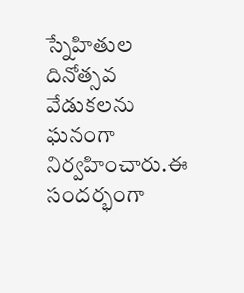స్నేహితుల దినోత్సవ వేడుకలను ఘనంగా నిర్వహించారు.ఈ సందర్భంగా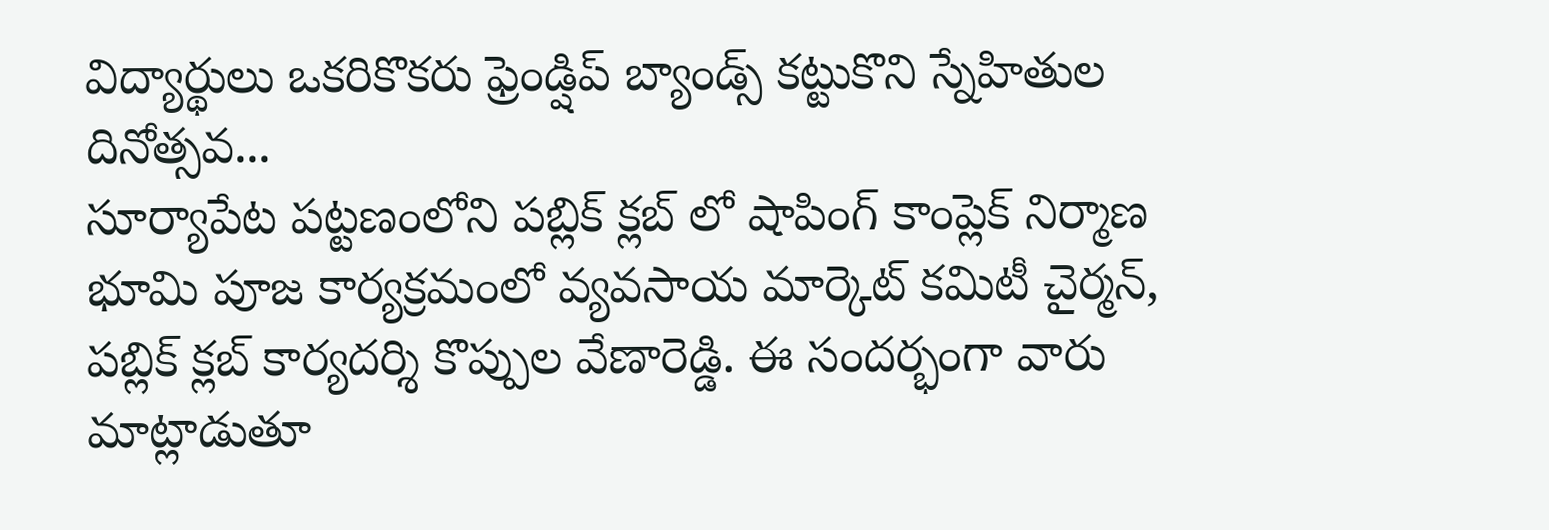విద్యార్థులు ఒకరికొకరు ఫ్రెండ్షిప్ బ్యాండ్స్ కట్టుకొని స్నేహితుల దినోత్సవ...
సూర్యాపేట పట్టణంలోని పబ్లిక్ క్లబ్ లో షాపింగ్ కాంప్లెక్ నిర్మాణ భూమి పూజ కార్యక్రమంలో వ్యవసాయ మార్కెట్ కమిటీ చైర్మన్, పబ్లిక్ క్లబ్ కార్యదర్శి కొప్పుల వేణారెడ్డి. ఈ సందర్భంగా వారు మాట్లాడుతూ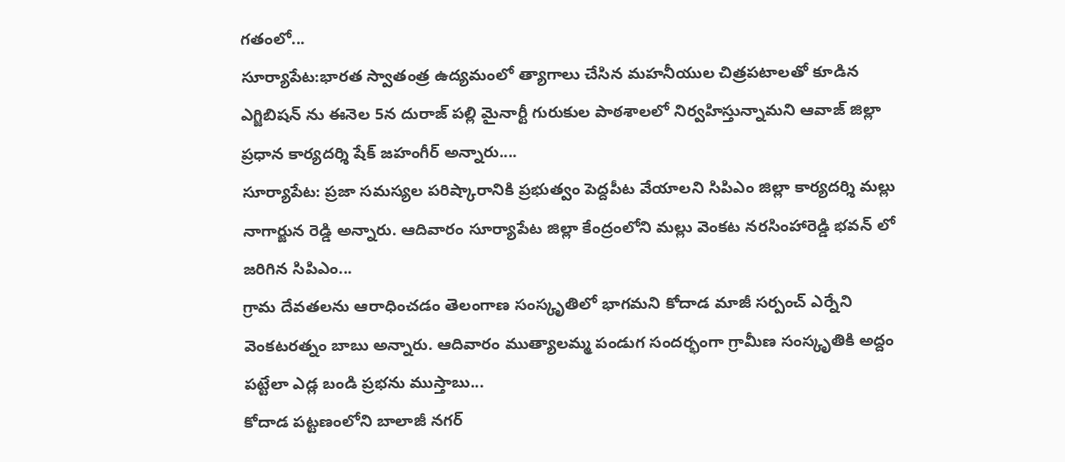గతంలో...
సూర్యాపేట:భారత స్వాతంత్ర ఉద్యమంలో త్యాగాలు చేసిన మహనీయుల చిత్రపటాలతో కూడిన ఎగ్జిబిషన్ ను ఈనెల 5న దురాజ్ పల్లి మైనార్టీ గురుకుల పాఠశాలలో నిర్వహిస్తున్నామని ఆవాజ్ జిల్లా ప్రధాన కార్యదర్శి షేక్ జహంగీర్ అన్నారు....
సూర్యాపేట: ప్రజా సమస్యల పరిష్కారానికి ప్రభుత్వం పెద్దపీట వేయాలని సిపిఎం జిల్లా కార్యదర్శి మల్లు నాగార్జున రెడ్డి అన్నారు. ఆదివారం సూర్యాపేట జిల్లా కేంద్రంలోని మల్లు వెంకట నరసింహారెడ్డి భవన్ లో జరిగిన సిపిఎం...
గ్రామ దేవతలను ఆరాధించడం తెలంగాణ సంస్కృతిలో భాగమని కోదాడ మాజీ సర్పంచ్ ఎర్నేని వెంకటరత్నం బాబు అన్నారు. ఆదివారం ముత్యాలమ్మ పండుగ సందర్భంగా గ్రామీణ సంస్కృతికి అద్దం పట్టేలా ఎడ్ల బండి ప్రభను ముస్తాబు...
కోదాడ పట్టణంలోని బాలాజీ నగర్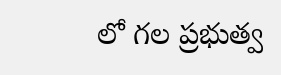లో గల ప్రభుత్వ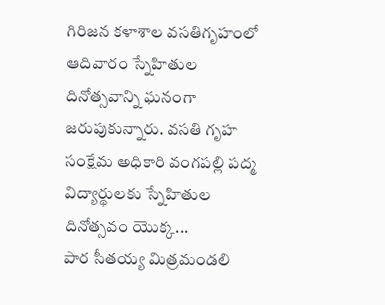గిరిజన కళాశాల వసతిగృహంలో ఆదివారం స్నేహితుల దినోత్సవాన్ని ఘనంగా జరుపుకున్నారు. వసతి గృహ సంక్షేమ అధికారి వంగపల్లి పద్మ విద్యార్థులకు స్నేహితుల దినోత్సవం యొక్క...
పార సీతయ్య మిత్రమండలి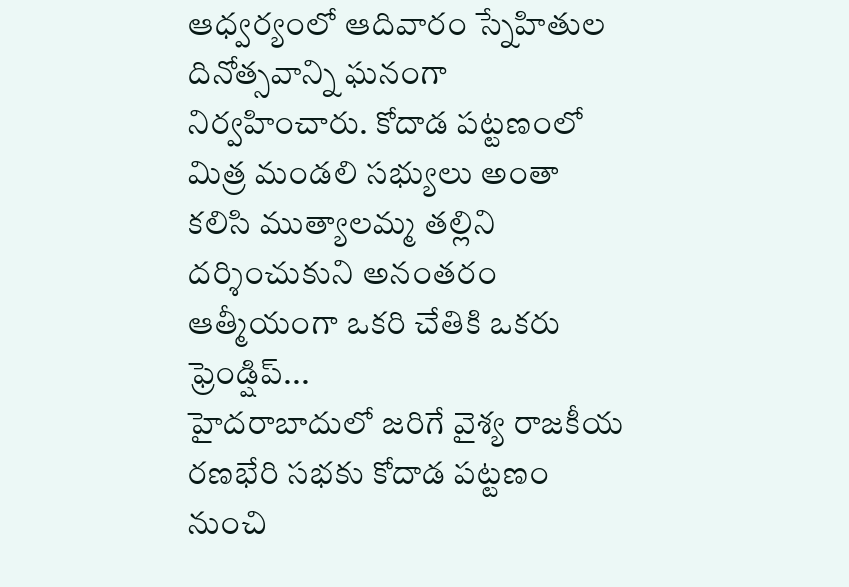ఆధ్వర్యంలో ఆదివారం స్నేహితుల దినోత్సవాన్ని ఘనంగా నిర్వహించారు. కోదాడ పట్టణంలో మిత్ర మండలి సభ్యులు అంతా కలిసి ముత్యాలమ్మ తల్లిని దర్శించుకుని అనంతరం ఆత్మీయంగా ఒకరి చేతికి ఒకరు ఫ్రెండ్షిప్...
హైదరాబాదులో జరిగే వైశ్య రాజకీయ రణభేరి సభకు కోదాడ పట్టణం నుంచి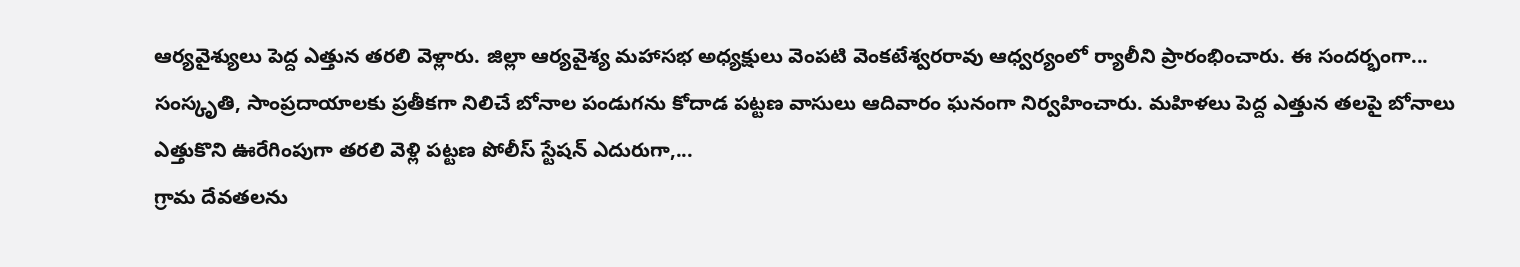ఆర్యవైశ్యులు పెద్ద ఎత్తున తరలి వెళ్లారు. జిల్లా ఆర్యవైశ్య మహాసభ అధ్యక్షులు వెంపటి వెంకటేశ్వరరావు ఆధ్వర్యంలో ర్యాలీని ప్రారంభించారు. ఈ సందర్భంగా...
సంస్కృతి, సాంప్రదాయాలకు ప్రతీకగా నిలిచే బోనాల పండుగను కోదాడ పట్టణ వాసులు ఆదివారం ఘనంగా నిర్వహించారు. మహిళలు పెద్ద ఎత్తున తలపై బోనాలు ఎత్తుకొని ఊరేగింపుగా తరలి వెళ్లి పట్టణ పోలీస్ స్టేషన్ ఎదురుగా,...
గ్రామ దేవతలను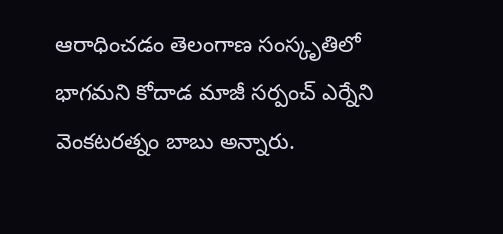ఆరాధించడం తెలంగాణ సంస్కృతిలో భాగమని కోదాడ మాజీ సర్పంచ్ ఎర్నేని వెంకటరత్నం బాబు అన్నారు.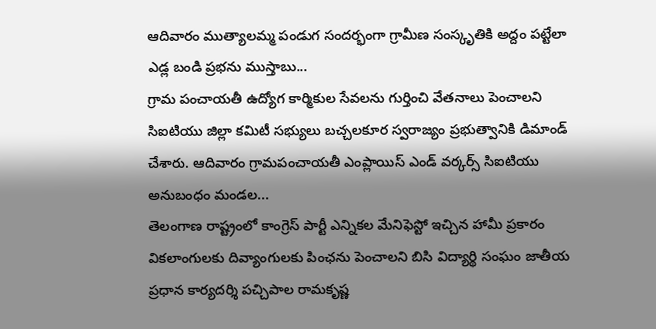ఆదివారం ముత్యాలమ్మ పండుగ సందర్భంగా గ్రామీణ సంస్కృతికి అద్దం పట్టేలా ఎడ్ల బండి ప్రభను ముస్తాబు...
గ్రామ పంచాయతీ ఉద్యోగ కార్మికుల సేవలను గుర్తించి వేతనాలు పెంచాలని సిఐటియు జిల్లా కమిటీ సభ్యులు బచ్చలకూర స్వరాజ్యం ప్రభుత్వానికి డిమాండ్ చేశారు. ఆదివారం గ్రామపంచాయతీ ఎంప్లాయిస్ ఎండ్ వర్కర్స్ సిఐటియు అనుబంధం మండల...
తెలంగాణ రాష్ట్రంలో కాంగ్రెస్ పార్టీ ఎన్నికల మేనిఫెస్టో ఇచ్చిన హామీ ప్రకారం వికలాంగులకు దివ్యాంగులకు పింఛను పెంచాలని బిసి విద్యార్థి సంఘం జాతీయ ప్రధాన కార్యదర్శి పచ్చిపాల రామకృష్ణ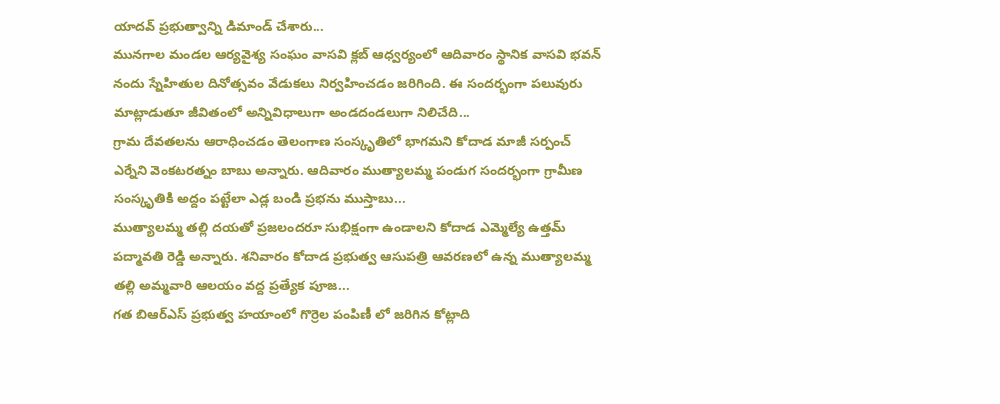యాదవ్ ప్రభుత్వాన్ని డిమాండ్ చేశారు...
మునగాల మండల ఆర్యవైశ్య సంఘం వాసవి క్లబ్ ఆధ్వర్యంలో ఆదివారం స్థానిక వాసవి భవన్ నందు స్నేహితుల దినోత్సవం వేడుకలు నిర్వహించడం జరిగింది. ఈ సందర్భంగా పలువురు మాట్లాడుతూ జీవితంలో అన్నివిధాలుగా అండదండలుగా నిలిచేది...
గ్రామ దేవతలను ఆరాధించడం తెలంగాణ సంస్కృతిలో భాగమని కోదాడ మాజీ సర్పంచ్ ఎర్నేని వెంకటరత్నం బాబు అన్నారు. ఆదివారం ముత్యాలమ్మ పండుగ సందర్భంగా గ్రామీణ సంస్కృతికి అద్దం పట్టేలా ఎడ్ల బండి ప్రభను ముస్తాబు...
ముత్యాలమ్మ తల్లి దయతో ప్రజలందరూ సుభిక్షంగా ఉండాలని కోదాడ ఎమ్మెల్యే ఉత్తమ్ పద్మావతి రెడ్డి అన్నారు. శనివారం కోదాడ ప్రభుత్వ ఆసుపత్రి ఆవరణలో ఉన్న ముత్యాలమ్మ తల్లి అమ్మవారి ఆలయం వద్ద ప్రత్యేక పూజ...
గత బిఆర్ఎస్ ప్రభుత్వ హయాంలో గొర్రెల పంపిణీ లో జరిగిన కోట్లాది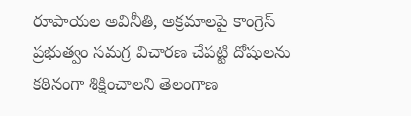రూపాయల అవినీతి, అక్రమాలపై కాంగ్రెస్ ప్రభుత్వం సమగ్ర విచారణ చేపట్టి దోషులను కఠినంగా శిక్షించాలని తెలంగాణ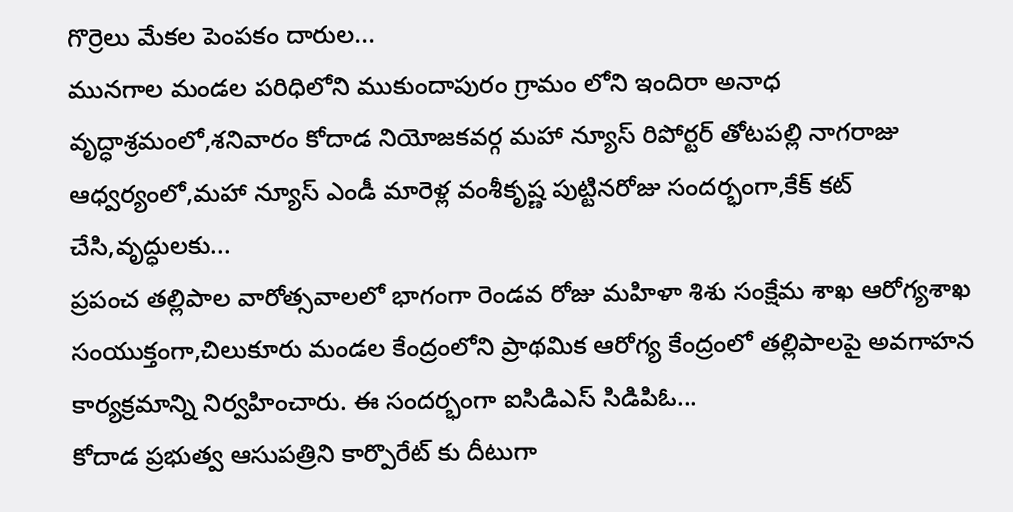గొర్రెలు మేకల పెంపకం దారుల...
మునగాల మండల పరిధిలోని ముకుందాపురం గ్రామం లోని ఇందిరా అనాధ వృద్ధాశ్రమంలో,శనివారం కోదాడ నియోజకవర్గ మహా న్యూస్ రిపోర్టర్ తోటపల్లి నాగరాజు ఆధ్వర్యంలో,మహా న్యూస్ ఎండీ మారెళ్ల వంశీకృష్ణ పుట్టినరోజు సందర్భంగా,కేక్ కట్ చేసి,వృద్ధులకు...
ప్రపంచ తల్లిపాల వారోత్సవాలలో భాగంగా రెండవ రోజు మహిళా శిశు సంక్షేమ శాఖ ఆరోగ్యశాఖ సంయుక్తంగా,చిలుకూరు మండల కేంద్రంలోని ప్రాథమిక ఆరోగ్య కేంద్రంలో తల్లిపాలపై అవగాహన కార్యక్రమాన్ని నిర్వహించారు. ఈ సందర్భంగా ఐసిడిఎస్ సిడిపిఓ...
కోదాడ ప్రభుత్వ ఆసుపత్రిని కార్పొరేట్ కు దీటుగా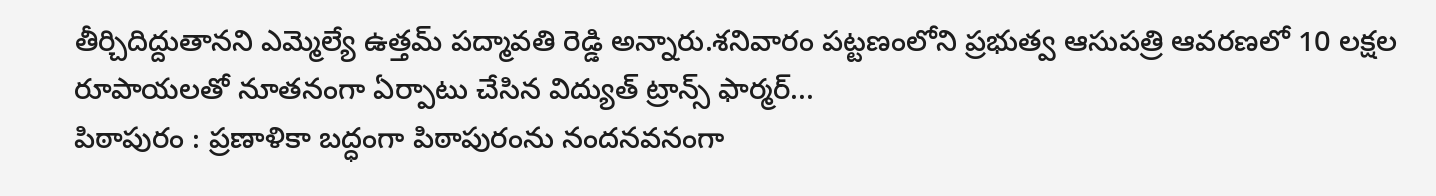తీర్చిదిద్దుతానని ఎమ్మెల్యే ఉత్తమ్ పద్మావతి రెడ్డి అన్నారు.శనివారం పట్టణంలోని ప్రభుత్వ ఆసుపత్రి ఆవరణలో 10 లక్షల రూపాయలతో నూతనంగా ఏర్పాటు చేసిన విద్యుత్ ట్రాన్స్ ఫార్మర్...
పిఠాపురం : ప్రణాళికా బద్ధంగా పిఠాపురంను నందనవనంగా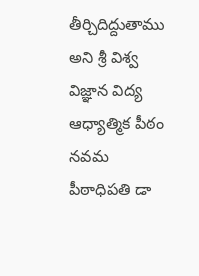తీర్చిదిద్దుతాము అని శ్రీ విశ్వ విజ్ఞాన విద్య ఆధ్యాత్మిక పీఠం నవమ పీఠాధిపతి డా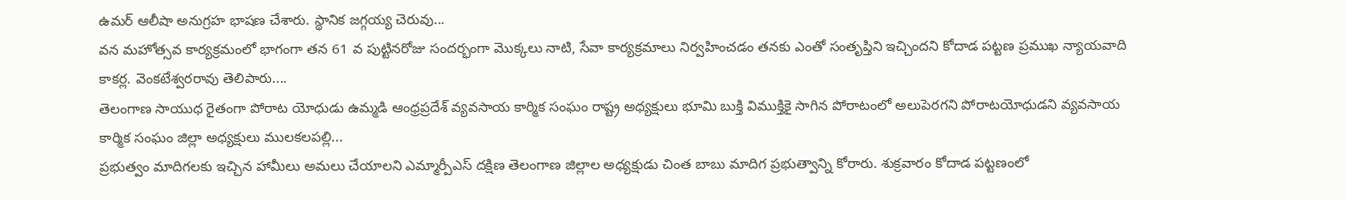ఉమర్ ఆలీషా అనుగ్రహ భాషణ చేశారు. స్థానిక జగ్గయ్య చెరువు...
వన మహోత్సవ కార్యక్రమంలో భాగంగా తన 61 వ పుట్టినరోజు సందర్భంగా మొక్కలు నాటి, సేవా కార్యక్రమాలు నిర్వహించడం తనకు ఎంతో సంతృప్తిని ఇచ్చిందని కోదాడ పట్టణ ప్రముఖ న్యాయవాది కాకర్ల. వెంకటేశ్వరరావు తెలిపారు....
తెలంగాణ సాయుధ రైతంగా పోరాట యోధుడు ఉమ్మడి ఆంధ్రప్రదేశ్ వ్యవసాయ కార్మిక సంఘం రాష్ట్ర అధ్యక్షులు భూమి బుక్తి విముక్తికై సాగిన పోరాటంలో అలుపెరగని పోరాటయోధుడని వ్యవసాయ కార్మిక సంఘం జిల్లా అధ్యక్షులు ములకలపల్లి...
ప్రభుత్వం మాదిగలకు ఇచ్చిన హామీలు అమలు చేయాలని ఎమ్మార్పీఎస్ దక్షిణ తెలంగాణ జిల్లాల అధ్యక్షుడు చింత బాబు మాదిగ ప్రభుత్వాన్ని కోరారు. శుక్రవారం కోదాడ పట్టణంలో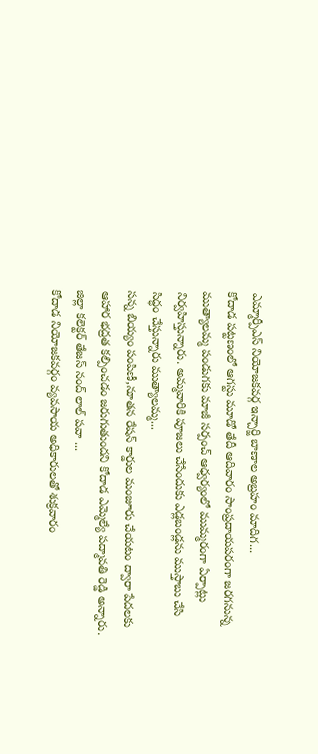ఎమ్మార్పీఎస్ నియోజకవర్గ ఇన్చార్జి బాణాల అబ్రహం మాదిగ...
కోదాడ పట్టణంలో ఆగస్టు మూడో తేదీ ఆదివారం సాంప్రదాయపరంగా జరగనున్న ముత్యాలమ్మ పండుగకు మాజీ సర్పంచ్ ఆధ్వర్యంలో ముమ్మరంగా ఏర్పాట్లు నిర్వహిస్తున్నారు. అమ్మవారికి పూజలు చేసేందుకు ఎడ్లబండ్లను ముస్తాబు చేసి సిద్ధం చేస్తున్నారు ముత్యాలమ్మ...
సన్న బియ్యం పంపిణీ,నూతన రేషన్ కార్డుల మంజూరు చేయటం ద్వారా పేదలకు ఆహార భద్రత కల్పించడం జరుగుతుందని కోదాడ ఎమ్మెల్యే పద్మావతి రెడ్డి అన్నారు. జిల్లా కలెక్టర్ తేజస్ నంద్ లాల్ పవా ...
కోదాడ నియోజకవర్గం వ్యవసాయ అధికారులతో శుక్రవారం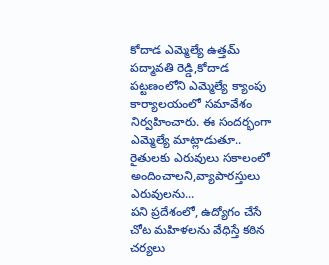కోదాడ ఎమ్మెల్యే ఉత్తమ్ పద్మావతి రెడ్డి,కోదాడ పట్టణంలోని ఎమ్మెల్యే క్యాంపు కార్యాలయంలో సమావేశం నిర్వహించారు. ఈ సందర్భంగా ఎమ్మెల్యే మాట్లాడుతూ.. రైతులకు ఎరువులు సకాలంలో అందించాలని,వ్యాపారస్తులు ఎరువులను...
పని ప్రదేశంలో, ఉద్యోగం చేసే చోట మహిళలను వేధిస్తే కఠిన చర్యలు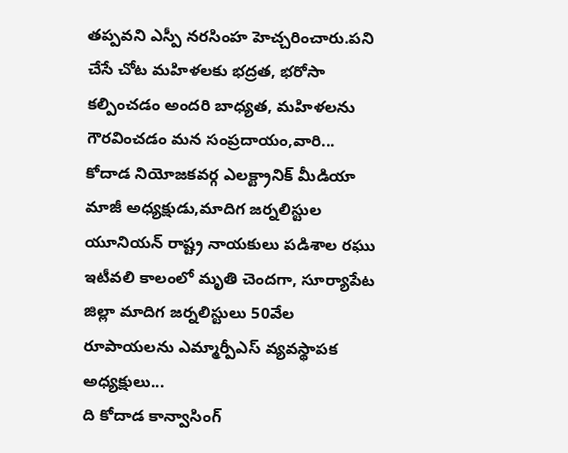తప్పవని ఎస్పీ నరసింహ హెచ్చరించారు.పని చేసే చోట మహిళలకు భద్రత, భరోసా కల్పించడం అందరి బాధ్యత, మహిళలను గౌరవించడం మన సంప్రదాయం,వారి...
కోదాడ నియోజకవర్గ ఎలక్ట్రానిక్ మీడియా మాజీ అధ్యక్షుడు,మాదిగ జర్నలిస్టుల యూనియన్ రాష్ట్ర నాయకులు పడిశాల రఘు ఇటీవలి కాలంలో మృతి చెందగా, సూర్యాపేట జిల్లా మాదిగ జర్నలిస్టులు 50వేల రూపాయలను ఎమ్మార్పీఎస్ వ్యవస్థాపక అధ్యక్షులు...
ది కోదాడ కాన్వాసింగ్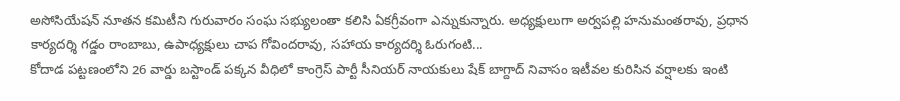అసోసియేషన్ నూతన కమిటీని గురువారం సంఘ సభ్యులంతా కలిసి ఏకగ్రీవంగా ఎన్నుకున్నారు. అధ్యక్షులుగా అర్వపల్లి హనుమంతరావు, ప్రధాన కార్యదర్శి గడ్డం రాంబాబు, ఉపాధ్యక్షులు చాప గోవిందరావు, సహాయ కార్యదర్శి ఓరుగంటి...
కోదాడ పట్టణంలోని 26 వార్డు బస్టాండ్ పక్కన వీధిలో కాంగ్రెస్ పార్టీ సీనియర్ నాయకులు షేక్ బాగ్దాద్ నివాసం ఇటీవల కురిసిన వర్షాలకు ఇంటి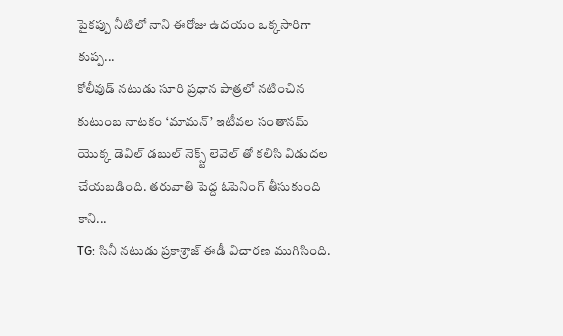పైకప్పు నీటిలో నాని ఈరోజు ఉదయం ఒక్కసారిగా కుప్ప...
కోలీవుడ్ నటుడు సూరి ప్రధాన పాత్రలో నటించిన కుటుంబ నాటకం ‘మామన్’ ఇటీవల సంతానమ్ యొక్క డెవిల్ డబుల్ నెక్స్ట్ లెవెల్ తో కలిసి విడుదల చేయబడింది. తరువాతి పెద్ద ఓపెనింగ్ తీసుకుంది కాని...
TG: సినీ నటుడు ప్రకాశ్రాజ్ ఈడీ విచారణ ముగిసింది.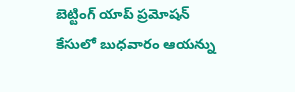బెట్టింగ్ యాప్ ప్రమోషన్ కేసులో బుధవారం ఆయన్ను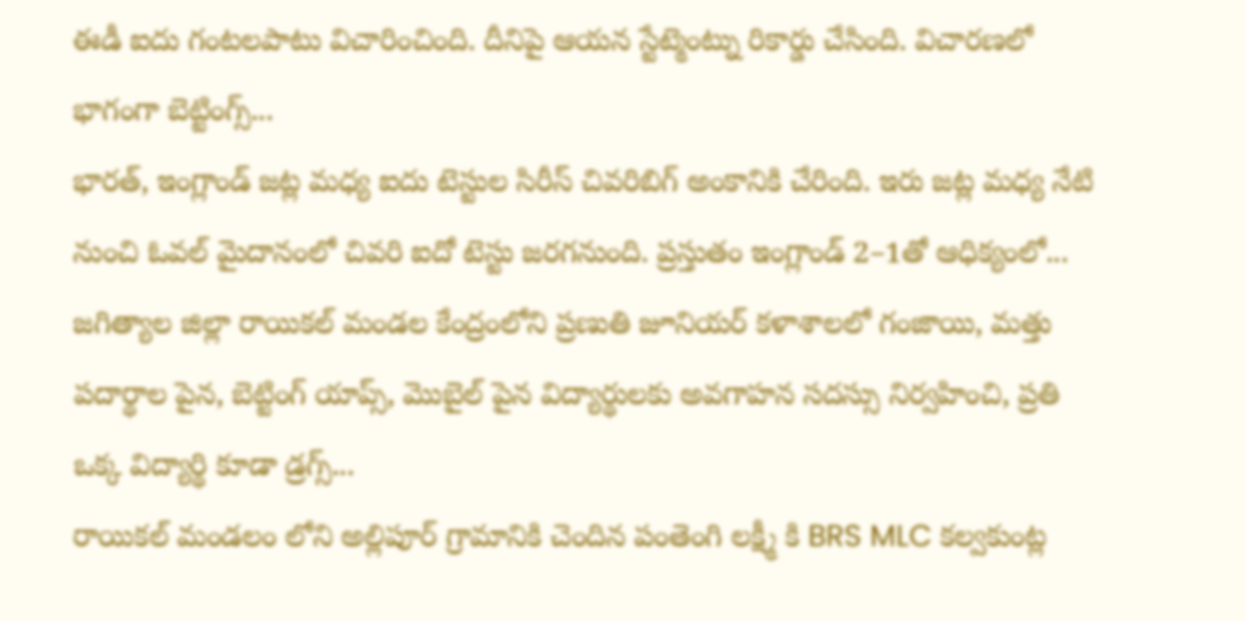ఈడీ ఐదు గంటలపాటు విచారించింది. దీనిపై ఆయన స్టేట్మెంట్ను రికార్డు చేసింది. విచారణలో భాగంగా బెట్టింగ్స్...
భారత్, ఇంగ్లాండ్ జట్ల మధ్య ఐదు టెస్టుల సిరీస్ చివరిబిగ్ అంకానికి చేరింది. ఇరు జట్ల మధ్య నేటి నుంచి ఓవల్ మైదానంలో చివరి ఐదో టెస్టు జరగనుంది. ప్రస్తుతం ఇంగ్లాండ్ 2–1తో ఆధిక్యంలో...
జగిత్యాల జిల్లా రాయికల్ మండల కేంద్రంలోని ప్రణుతి జూనియర్ కళాశాలలో గంజాయి, మత్తు పదార్థాల పైన, బెట్టింగ్ యాప్స్, మొబైల్ పైన విద్యార్థులకు అవగాహన సదస్సు నిర్వహించి, ప్రతి ఒక్క విద్యార్థి కూడా డ్రగ్స్...
రాయికల్ మండలం లోని అల్లిపూర్ గ్రామానికి చెందిన పంతెంగి లక్ష్మీ కి BRS MLC కల్వకుంట్ల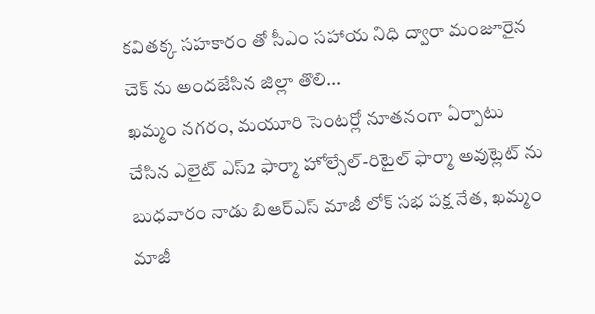కవితక్క సహకారం తో సీఎం సహాయ నిధి ద్వారా మంజూరైన చెక్ ను అందజేసిన జిల్లా తొలి...
ఖమ్మం నగరం, మయూరి సెంటర్లో నూతనంగా ఏర్పాటు చేసిన ఎలైట్ ఎస్2 ఫార్మా హోల్సేల్-రిటైల్ ఫార్మా అవుట్లెట్ ను బుధవారం నాడు బిఆర్ఎస్ మాజీ లోక్ సభ పక్ష నేత, ఖమ్మం మాజీ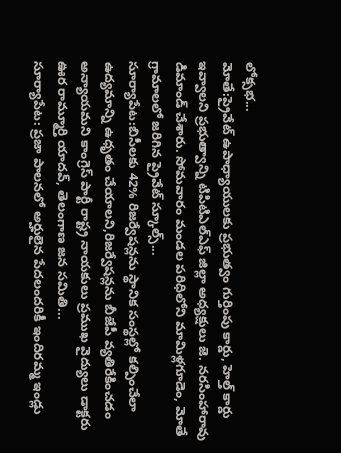లోక్సభ...
మోతే:ప్రైవేట్ ఉపాధ్యాయులకు ప్రభుత్వం గుర్తింపు కార్డు, హెల్త్ కార్డు ఇవ్వాలని ప్రభుత్వాన్ని టిపిటిఎల్ఎఫ్ జిల్లా అధ్యక్షులు జె. నరసింహారావు డిమాండ్ చేశారు. సోమవారం మండల పరిధిలోని మామిళ్లగూడెం, మోతే గ్రామాలలో జరిగిన ప్రైవేట్ స్కూల్స్...
సూర్యాపేట:బిసీలకు 42% రిజర్వేషన్లను స్థానిక సంస్థల్లో కల్పించేలా ఉద్యమాన్ని ఉధృతం చేయాలని,రిజర్వేషన్లను బీజేపీ వ్యతిరేకించడం అన్యాయమని కాంగ్రెస్ పార్టీ రాష్ట్ర నాయకులు ప్రముఖ వైద్యులు డాక్టరు ఊర రామ్మూర్తి యాదవ్, తెలంగాణ జన సమితి...
సూర్యాపేట: ప్రజా పాలనలో అర్హులైన పేదలందరికీ ఇందిరమ్మ ఇండ్లు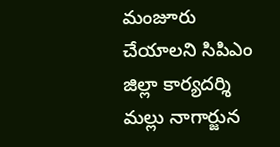మంజూరు చేయాలని సిపిఎం జిల్లా కార్యదర్శి మల్లు నాగార్జున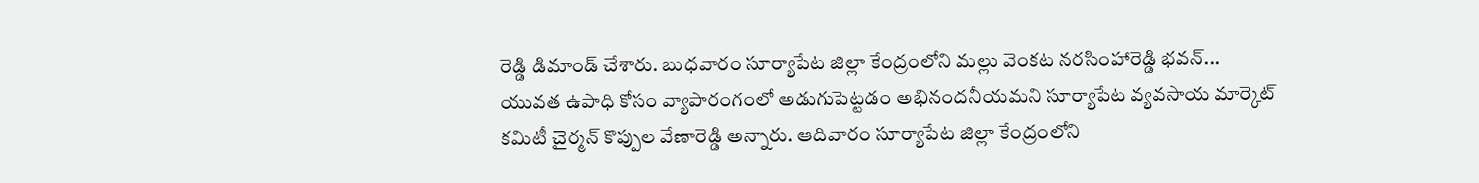రెడ్డి డిమాండ్ చేశారు. బుధవారం సూర్యాపేట జిల్లా కేంద్రంలోని మల్లు వెంకట నరసింహారెడ్డి భవన్...
యువత ఉపాధి కోసం వ్యాపారంగంలో అడుగుపెట్టడం అభినందనీయమని సూర్యాపేట వ్యవసాయ మార్కెట్ కమిటీ చైర్మన్ కొప్పుల వేణారెడ్డి అన్నారు. ఆదివారం సూర్యాపేట జిల్లా కేంద్రంలోని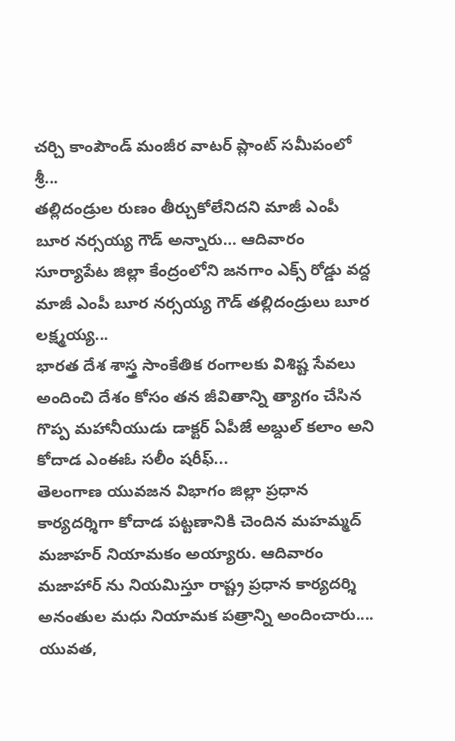చర్చి కాంపౌండ్ మంజీర వాటర్ ప్లాంట్ సమీపంలో శ్రీ...
తల్లిదండ్రుల రుణం తీర్చుకోలేనిదని మాజీ ఎంపీ బూర నర్సయ్య గౌడ్ అన్నారు… ఆదివారం సూర్యాపేట జిల్లా కేంద్రంలోని జనగాం ఎక్స్ రోడ్డు వద్ద మాజీ ఎంపీ బూర నర్సయ్య గౌడ్ తల్లిదండ్రులు బూర లక్ష్మయ్య...
భారత దేశ శాస్త్ర సాంకేతిక రంగాలకు విశిష్ట సేవలు అందించి దేశం కోసం తన జీవితాన్ని త్యాగం చేసిన గొప్ప మహానీయుడు డాక్టర్ ఏపీజే అబ్దుల్ కలాం అని కోదాడ ఎంఈఓ సలీం షరీఫ్...
తెలంగాణ యువజన విభాగం జిల్లా ప్రధాన కార్యదర్శిగా కోదాడ పట్టణానికి చెందిన మహమ్మద్ మజాహర్ నియామకం అయ్యారు. ఆదివారం మజాహార్ ను నియమిస్తూ రాష్ట్ర ప్రధాన కార్యదర్శి అనంతుల మధు నియామక పత్రాన్ని అందించారు....
యువత,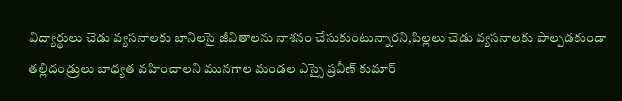విద్యార్థులు చెడు వ్యసనాలకు బానిలసై జీవితాలను నాశనం చేసుకుంటున్నారని,పిల్లలు చెడు వ్యసనాలకు పాల్పడకుండా తల్లిదండ్రులు బాధ్యత వహించాలని మునగాల మండల ఎస్సై ప్రవీణ్ కుమార్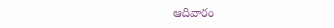ఆదివారం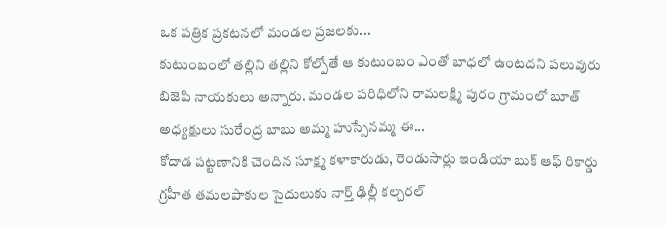ఒక పత్రిక ప్రకటనలో మండల ప్రజలకు...
కుటుంబంలో తల్లిని తల్లిని కోల్పోతే ఆ కుటుంబం ఎంతో బాధలో ఉంటదని పలువురు బిజెపి నాయకులు అన్నారు. మండల పరిధిలోని రామలక్ష్మి పురం గ్రామంలో బూత్ అధ్యక్షులు సురేంద్ర బాబు అమ్మ హుస్సేనమ్మ ఈ...
కోదాడ పట్టణానికి చెందిన సూక్ష్మ కళాకారుడు, రెండుసార్లు ఇండియా బుక్ ఆఫ్ రికార్డు గ్రహీత తమలపాకుల సైదులుకు నార్త్ ఢిల్లీ కల్చరల్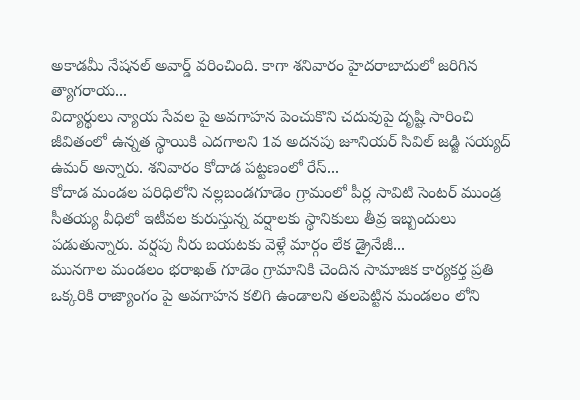అకాడమీ నేషనల్ అవార్డ్ వరించింది. కాగా శనివారం హైదరాబాదులో జరిగిన త్యాగరాయ...
విద్యార్థులు న్యాయ సేవల పై అవగాహన పెంచుకొని చదువుపై దృష్టి సారించి జీవితంలో ఉన్నత స్థాయికి ఎదగాలని 1వ అదనపు జూనియర్ సివిల్ జడ్జి సయ్యద్ ఉమర్ అన్నారు. శనివారం కోదాడ పట్టణంలో రేస్...
కోదాడ మండల పరిధిలోని నల్లబండగూడెం గ్రామంలో పీర్ల సావిటి సెంటర్ ముండ్ర సీతయ్య వీధిలో ఇటీవల కురుస్తున్న వర్షాలకు స్థానికులు తీవ్ర ఇబ్బందులు పడుతున్నారు. వర్షపు నీరు బయటకు వెళ్లే మార్గం లేక డ్రైనేజీ...
మునగాల మండలం భరాఖత్ గూడెం గ్రామానికి చెందిన సామాజిక కార్యకర్త ప్రతి ఒక్కరికి రాజ్యాంగం పై అవగాహన కలిగి ఉండాలని తలపెట్టిన మండలం లోని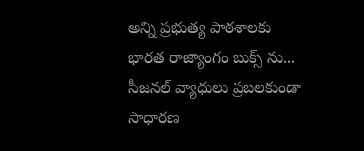అన్ని ప్రభుత్య పాఠశాలకు భారత రాజ్యాంగం బుక్స్ ను...
సీజనల్ వ్యాధులు ప్రబలకుండా సాధారణ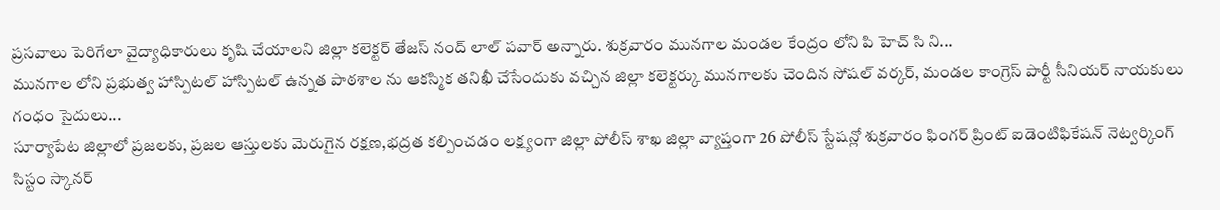ప్రసవాలు పెరిగేలా వైద్యాధికారులు కృషి చేయాలని జిల్లా కలెక్టర్ తేజస్ నంద్ లాల్ పవార్ అన్నారు. శుక్రవారం మునగాల మండల కేంద్రం లోని పి హెచ్ సి ని...
మునగాల లోని ప్రభుత్వ హాస్పిటల్ హాస్పిటల్ ఉన్నత పాఠశాల ను ఆకస్మిక తనిఖీ చేసేందుకు వచ్చిన జిల్లా కలెక్టర్కు మునగాలకు చెందిన సోషల్ వర్కర్, మండల కాంగ్రెస్ పార్టీ సీనియర్ నాయకులు గంధం సైదులు...
సూర్యాపేట జిల్లాలో ప్రజలకు, ప్రజల ఆస్తులకు మెరుగైన రక్షణ,భద్రత కల్పించడం లక్ష్యంగా జిల్లా పోలీస్ శాఖ జిల్లా వ్యాప్తంగా 26 పోలీస్ స్టేషన్లో శుక్రవారం ఫింగర్ ప్రింట్ ఐడెంటిఫికేషన్ నెట్వర్కింగ్ సిస్టం స్కానర్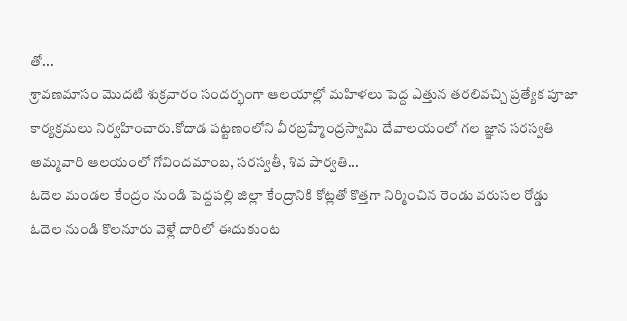తో...
శ్రావణమాసం మొదటి శుక్రవారం సందర్భంగా ఆలయాల్లో మహిళలు పెద్ద ఎత్తున తరలివచ్చి ప్రత్యేక పూజా కార్యక్రమలు నిర్వహించారు.కోదాడ పట్టణంలోని వీరబ్రహ్మేంద్రస్వామి దేవాలయంలో గల జ్ఞాన సరస్వతి అమ్మవారి ఆలయంలో గోవిందమాంబ, సరస్వతీ, శివ పార్వతి...
ఓదెల మండల కేంద్రం నుండి పెద్దపల్లి జిల్లా కేంద్రానికి కోట్లతో కొత్తగా నిర్మించిన రెండు వరుసల రోడ్డు ఓదెల నుండి కొలనూరు వెళ్లే దారిలో ఈదుకుంట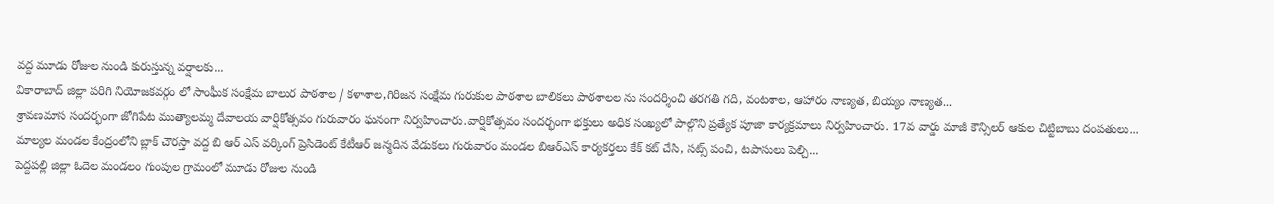వద్ద మూడు రోజుల నుండి కురుస్తున్న వర్షాలకు...
వికారాబాద్ జిల్లా పరిగి నియోజకవర్గం లో సాంఘీక సంక్షేమ బాలుర పాఠశాల / కళాశాల,గిరిజన సంక్షేమ గురుకుల పాఠశాల బాలికలు పాఠశాలల ను సందర్శించి తరగతి గది, వంటశాల, ఆహారం నాణ్యత, బియ్యం నాణ్యత...
శ్రావణమాస సందర్భంగా జోగిపేట ముత్యాలమ్మ దేవాలయ వార్షికోత్సవం గురువారం ఘనంగా నిర్వహించారు.వార్షికోత్సవం సందర్భంగా భక్తులు అధిక సంఖ్యలో పాల్గొని ప్రత్యేక పూజా కార్యక్రమాలు నిర్వహించారు. 17వ వార్డు మాజీ కౌన్సిలర్ ఆకుల చిట్టిబాబు దంపతులు...
మాల్యల మండల కేంద్రంలోని బ్లాక్ చౌరస్తా వద్ద బి ఆర్ ఎస్ వర్కింగ్ ప్రెసిడెంట్ కేటీఆర్ జన్మదిన వేడుకలు గురువారం మండల బిఆర్ఎస్ కార్యకర్తలు కేక్ కట్ చేసి, సట్స్ పంచి, టపాసులు పెల్చి...
పెద్దపల్లి జిల్లా ఓదెల మండలం గుంపుల గ్రామంలో మూడు రోజుల నుండి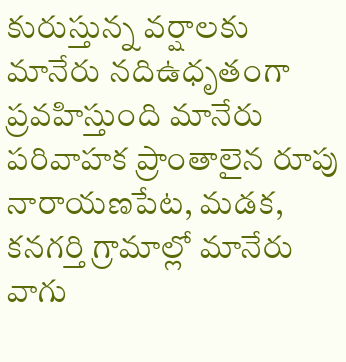కురుస్తున్న వర్షాలకు మానేరు నదిఉధృతంగా ప్రవహిస్తుంది మానేరు పరివాహక ప్రాంతాలైన రూపు నారాయణపేట, మడక, కనగర్తి గ్రామాల్లో మానేరు వాగు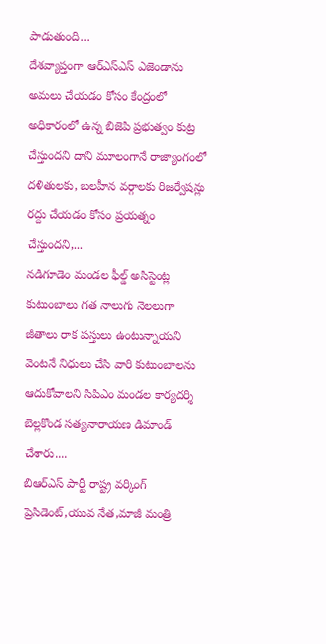పాడుతుంది...
దేశవ్యాప్తంగా ఆర్ఎస్ఎస్ ఎజెండాను అమలు చేయడం కోసం కేంద్రంలో అధికారంలో ఉన్న బిజెపి ప్రభుత్వం కుట్ర చేస్తుందని దాని మూలంగానే రాజ్యాంగంలో దళితులకు, బలహీన వర్గాలకు రిజర్వేషన్లు రద్దు చేయడం కోసం ప్రయత్నం చేస్తుందని,...
నడిగూడెం మండల ఫీల్డ్ అసిస్టెంట్ల కుటుంబాలు గత నాలుగు నెలలుగా జీతాలు రాక పస్తులు ఉంటున్నాయని వెంటనే నిధులు చేసి వారి కుటుంబాలను ఆదుకోవాలని సిపిఎం మండల కార్యదర్శి బెల్లకొండ సత్యనారాయణ డిమాండ్ చేశారు....
బిఆర్ఎస్ పార్టీ రాష్ట్ర వర్కింగ్ ప్రెసిడెంట్,యువ నేత,మాజీ మంత్రి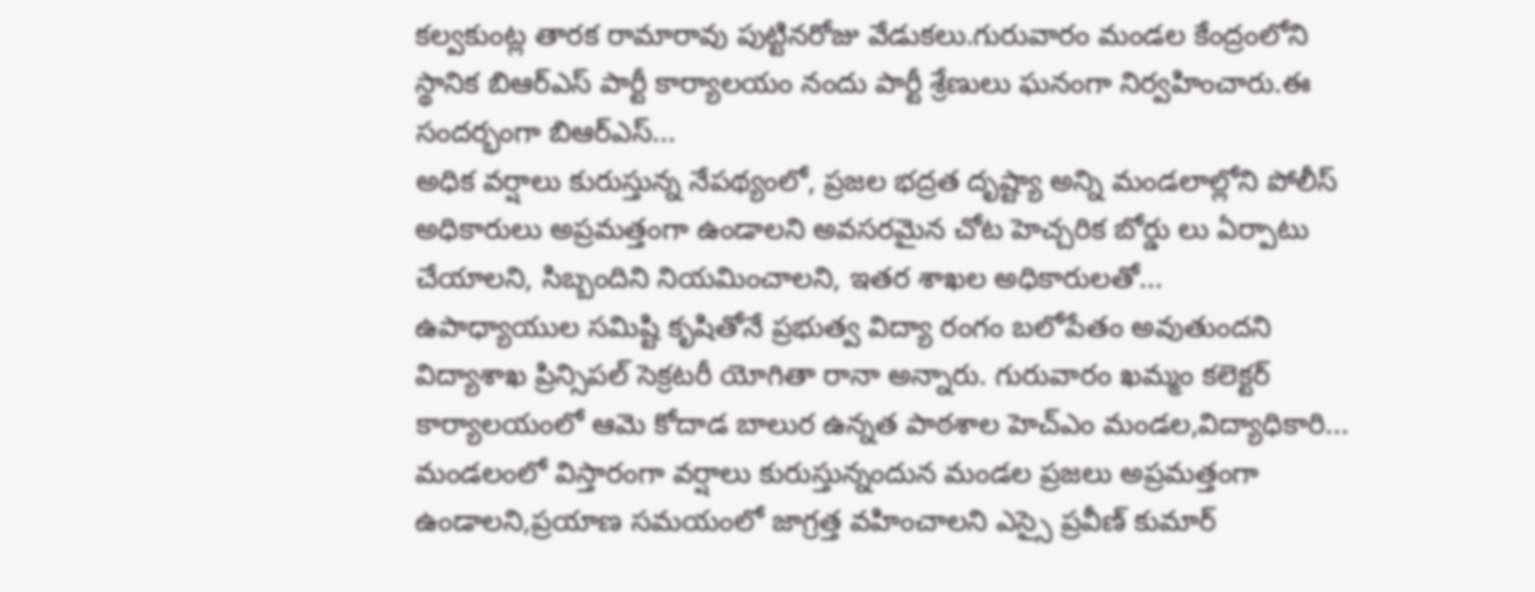కల్వకుంట్ల తారక రామారావు పుట్టినరోజు వేడుకలు.గురువారం మండల కేంద్రంలోని స్థానిక బిఆర్ఎస్ పార్టీ కార్యాలయం నందు పార్టీ శ్రేణులు ఘనంగా నిర్వహించారు.ఈ సందర్భంగా బిఆర్ఎస్...
అధిక వర్షాలు కురుస్తున్న నేపథ్యంలో, ప్రజల భద్రత దృష్ట్యా అన్ని మండలాల్లోని పోలీస్ అధికారులు అప్రమత్తంగా ఉండాలని అవసరమైన చోట హెచ్చరిక బోర్డు లు ఏర్పాటు చేయాలని, సిబ్బందిని నియమించాలని, ఇతర శాఖల అధికారులతో...
ఉపాధ్యాయుల సమిష్టి కృషితోనే ప్రభుత్వ విద్యా రంగం బలోపేతం అవుతుందని విద్యాశాఖ ప్రిన్సిపల్ సెక్రటరీ యోగితా రానా అన్నారు. గురువారం ఖమ్మం కలెక్టర్ కార్యాలయంలో ఆమె కోదాడ బాలుర ఉన్నత పాఠశాల హెచ్ఎం మండల,విద్యాధికారి...
మండలంలో విస్తారంగా వర్షాలు కురుస్తున్నందున మండల ప్రజలు అప్రమత్తంగా ఉండాలని,ప్రయాణ సమయంలో జాగ్రత్త వహించాలని ఎస్సై ప్రవీణ్ కుమార్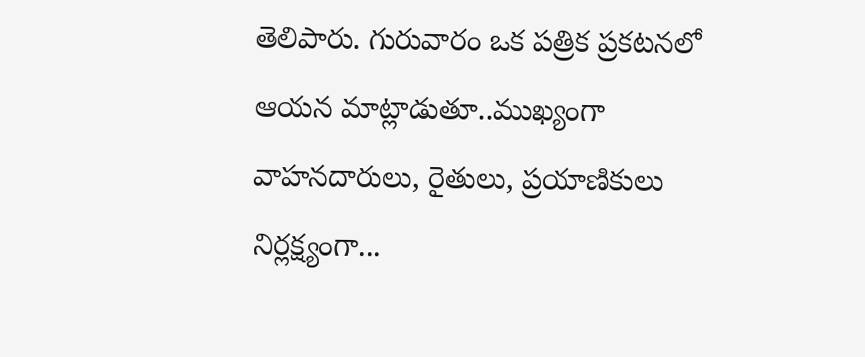తెలిపారు. గురువారం ఒక పత్రిక ప్రకటనలో ఆయన మాట్లాడుతూ..ముఖ్యంగా వాహనదారులు, రైతులు, ప్రయాణికులు నిర్లక్ష్యంగా...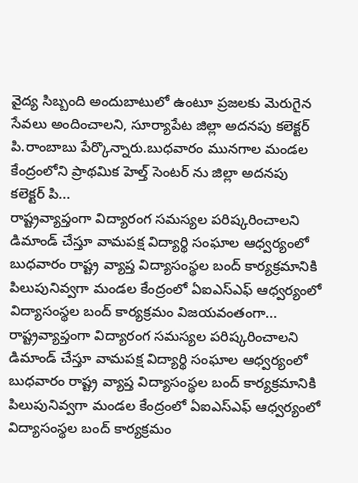వైద్య సిబ్బంది అందుబాటులో ఉంటూ ప్రజలకు మెరుగైన సేవలు అందించాలని, సూర్యాపేట జిల్లా అదనపు కలెక్టర్ పి.రాంబాబు పేర్కొన్నారు.బుధవారం మునగాల మండల కేంద్రంలోని ప్రాథమిక హెల్త్ సెంటర్ ను జిల్లా అదనపు కలెక్టర్ పి...
రాష్ట్రవ్యాప్తంగా విద్యారంగ సమస్యల పరిష్కరించాలని డిమాండ్ చేస్తూ వామపక్ష విద్యార్థి సంఘాల ఆధ్వర్యంలో బుధవారం రాష్ట్ర వ్యాప్త విద్యాసంస్థల బంద్ కార్యక్రమానికి పిలుపునివ్వగా మండల కేంద్రంలో ఏఐఎస్ఎఫ్ ఆధ్వర్యంలో విద్యాసంస్థల బంద్ కార్యక్రమం విజయవంతంగా...
రాష్ట్రవ్యాప్తంగా విద్యారంగ సమస్యల పరిష్కరించాలని డిమాండ్ చేస్తూ వామపక్ష విద్యార్థి సంఘాల ఆధ్వర్యంలో బుధవారం రాష్ట్ర వ్యాప్త విద్యాసంస్థల బంద్ కార్యక్రమానికి పిలుపునివ్వగా మండల కేంద్రంలో ఏఐఎస్ఎఫ్ ఆధ్వర్యంలో విద్యాసంస్థల బంద్ కార్యక్రమం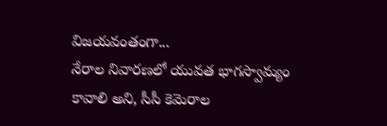విజయవంతంగా...
నేరాల నివారణలో యువత భాగస్వామ్యం కావాలి అని, సీసీ కెమెరాల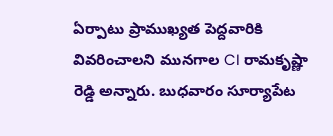ఏర్పాటు ప్రాముఖ్యత పెద్దవారికి వివరించాలని మునగాల CI రామకృష్ణా రెడ్డి అన్నారు. బుధవారం సూర్యాపేట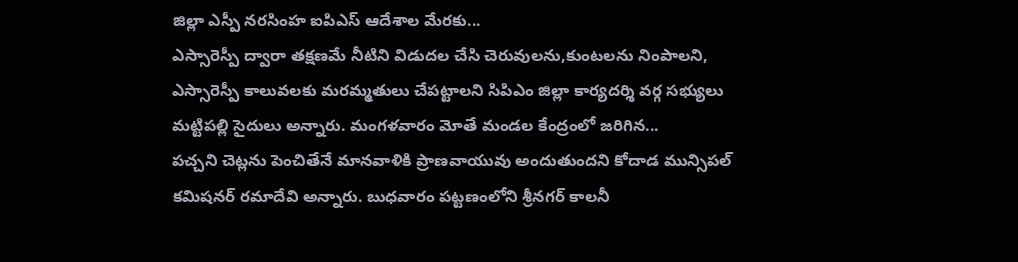జిల్లా ఎస్పీ నరసింహ ఐపిఎస్ ఆదేశాల మేరకు...
ఎస్సారెస్పీ ద్వారా తక్షణమే నీటిని విడుదల చేసి చెరువులను,కుంటలను నింపాలని, ఎస్సారెస్పీ కాలువలకు మరమ్మతులు చేపట్టాలని సిపిఎం జిల్లా కార్యదర్శి వర్గ సభ్యులు మట్టిపల్లి సైదులు అన్నారు. మంగళవారం మోతే మండల కేంద్రంలో జరిగిన...
పచ్చని చెట్లను పెంచితేనే మానవాళికి ప్రాణవాయువు అందుతుందని కోదాడ మున్సిపల్ కమిషనర్ రమాదేవి అన్నారు. బుధవారం పట్టణంలోని శ్రీనగర్ కాలనీ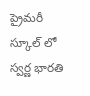ప్రైమరీ స్కూల్ లో స్వర్ణ భారతి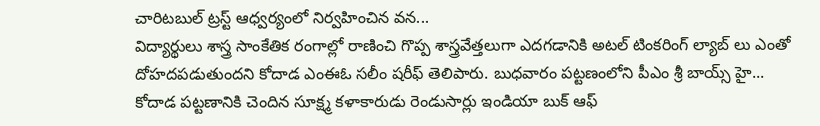చారిటబుల్ ట్రస్ట్ ఆధ్వర్యంలో నిర్వహించిన వన...
విద్యార్థులు శాస్త్ర సాంకేతిక రంగాల్లో రాణించి గొప్ప శాస్త్రవేత్తలుగా ఎదగడానికి అటల్ టింకరింగ్ ల్యాబ్ లు ఎంతో దోహదపడుతుందని కోదాడ ఎంఈఓ సలీం షరీఫ్ తెలిపారు. బుధవారం పట్టణంలోని పీఎం శ్రీ బాయ్స్ హై...
కోదాడ పట్టణానికి చెందిన సూక్ష్మ కళాకారుడు రెండుసార్లు ఇండియా బుక్ ఆఫ్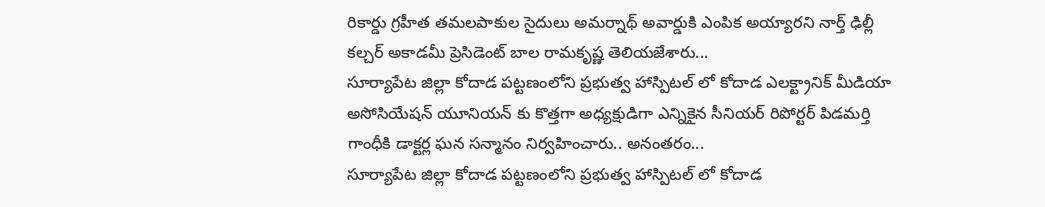రికార్డు గ్రహీత తమలపాకుల సైదులు అమర్నాథ్ అవార్డుకి ఎంపిక అయ్యారని నార్త్ ఢిల్లీ కల్చర్ అకాడమీ ప్రెసిడెంట్ బాల రామకృష్ణ తెలియజేశారు...
సూర్యాపేట జిల్లా కోదాడ పట్టణంలోని ప్రభుత్వ హాస్పిటల్ లో కోదాడ ఎలక్ట్రానిక్ మీడియా అసోసియేషన్ యూనియన్ కు కొత్తగా అధ్యక్షుడిగా ఎన్నికైన సీనియర్ రిపోర్టర్ పిడమర్తి గాంధీకి డాక్టర్ల ఘన సన్మానం నిర్వహించారు.. అనంతరం...
సూర్యాపేట జిల్లా కోదాడ పట్టణంలోని ప్రభుత్వ హాస్పిటల్ లో కోదాడ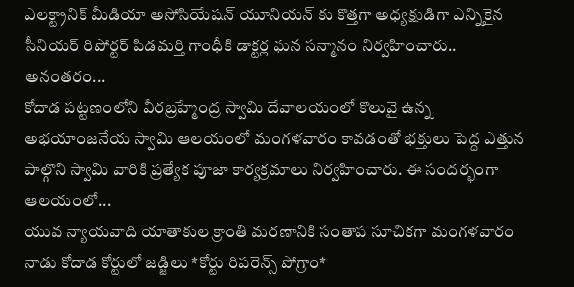ఎలక్ట్రానిక్ మీడియా అసోసియేషన్ యూనియన్ కు కొత్తగా అధ్యక్షుడిగా ఎన్నికైన సీనియర్ రిపోర్టర్ పిడమర్తి గాంధీకి డాక్టర్ల ఘన సన్మానం నిర్వహించారు.. అనంతరం...
కోదాడ పట్టణంలోని వీరబ్రహ్మేంద్ర స్వామి దేవాలయంలో కొలువై ఉన్న అభయాంజనేయ స్వామి ఆలయంలో మంగళవారం కావడంతో భక్తులు పెద్ద ఎత్తున పాల్గొని స్వామి వారికి ప్రత్యేక పూజా కార్యక్రమాలు నిర్వహించారు. ఈ సందర్భంగా ఆలయంలో...
యువ న్యాయవాది యాతాకుల క్రాంతి మరణానికి సంతాప సూచికగా మంగళవారం నాడు కోదాడ కోర్టులో జడ్జిలు *కోర్టు రిపరెన్స్ పోగ్రాం*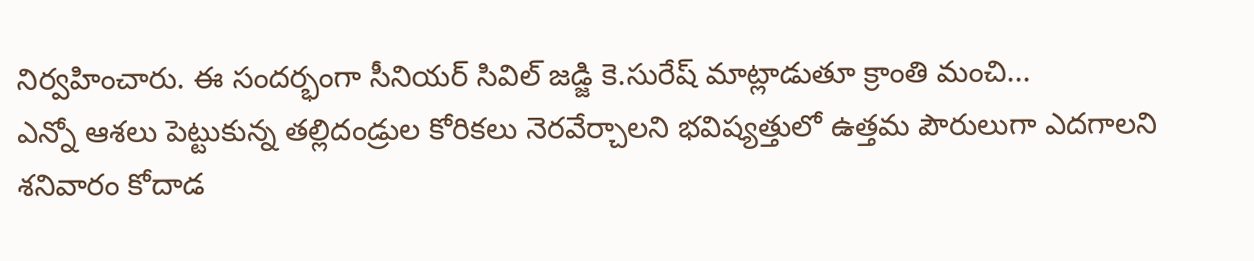నిర్వహించారు. ఈ సందర్భంగా సీనియర్ సివిల్ జడ్జి కె.సురేష్ మాట్లాడుతూ క్రాంతి మంచి...
ఎన్నో ఆశలు పెట్టుకున్న తల్లిదండ్రుల కోరికలు నెరవేర్చాలని భవిష్యత్తులో ఉత్తమ పౌరులుగా ఎదగాలని శనివారం కోదాడ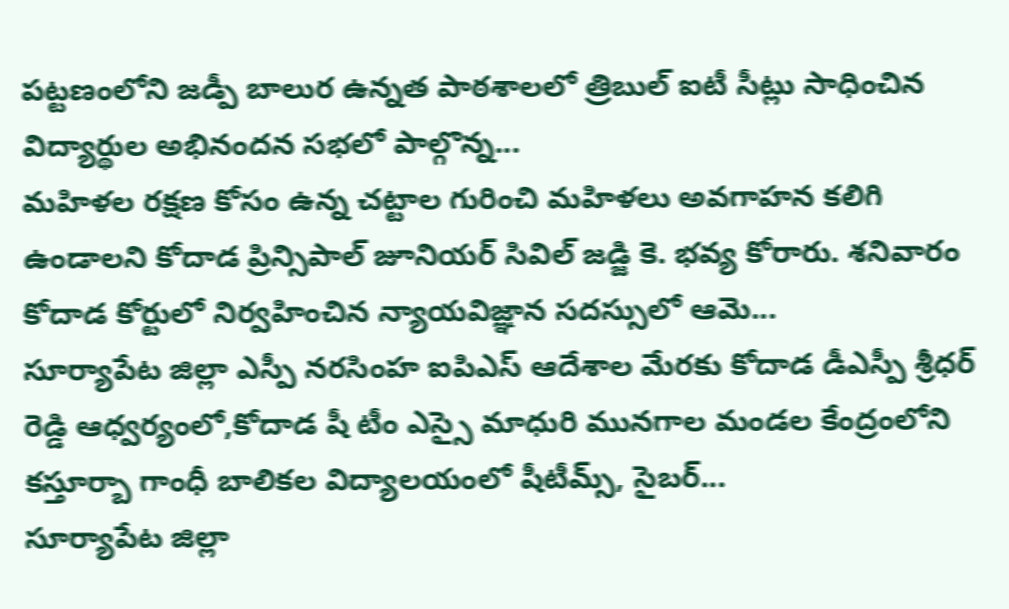పట్టణంలోని జడ్పీ బాలుర ఉన్నత పాఠశాలలో త్రిబుల్ ఐటీ సీట్లు సాధించిన విద్యార్థుల అభినందన సభలో పాల్గొన్న...
మహిళల రక్షణ కోసం ఉన్న చట్టాల గురించి మహిళలు అవగాహన కలిగి ఉండాలని కోదాడ ప్రిన్సిపాల్ జూనియర్ సివిల్ జడ్జి కె. భవ్య కోరారు. శనివారం కోదాడ కోర్టులో నిర్వహించిన న్యాయవిజ్ఞాన సదస్సులో ఆమె...
సూర్యాపేట జిల్లా ఎస్పీ నరసింహ ఐపిఎస్ ఆదేశాల మేరకు కోదాడ డీఎస్పీ శ్రీధర్ రెడ్డి ఆధ్వర్యంలో,కోదాడ షీ టీం ఎస్సై మాధురి మునగాల మండల కేంద్రంలోని కస్తూర్బా గాంధీ బాలికల విద్యాలయంలో షీటీమ్స్, సైబర్...
సూర్యాపేట జిల్లా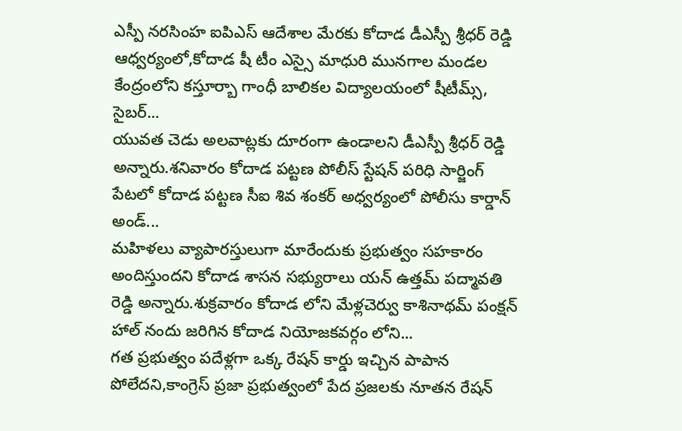ఎస్పీ నరసింహ ఐపిఎస్ ఆదేశాల మేరకు కోదాడ డీఎస్పీ శ్రీధర్ రెడ్డి ఆధ్వర్యంలో,కోదాడ షీ టీం ఎస్సై మాధురి మునగాల మండల కేంద్రంలోని కస్తూర్బా గాంధీ బాలికల విద్యాలయంలో షీటీమ్స్, సైబర్...
యువత చెడు అలవాట్లకు దూరంగా ఉండాలని డీఎస్పీ శ్రీధర్ రెడ్డి అన్నారు.శనివారం కోదాడ పట్టణ పోలీస్ స్టేషన్ పరిధి సార్జింగ్ పేటలో కోదాడ పట్టణ సీఐ శివ శంకర్ అధ్వర్యంలో పోలీసు కార్డాన్ అండ్...
మహిళలు వ్యాపారస్తులుగా మారేందుకు ప్రభుత్వం సహకారం అందిస్తుందని కోదాడ శాసన సభ్యురాలు యన్ ఉత్తమ్ పద్మావతి రెడ్డి అన్నారు.శుక్రవారం కోదాడ లోని మేళ్లచెర్వు కాశినాథమ్ పంక్షన్ హాల్ నందు జరిగిన కోదాడ నియోజకవర్గం లోని...
గత ప్రభుత్వం పదేళ్లగా ఒక్క రేషన్ కార్డు ఇచ్చిన పాపాన పోలేదని,కాంగ్రెస్ ప్రజా ప్రభుత్వంలో పేద ప్రజలకు నూతన రేషన్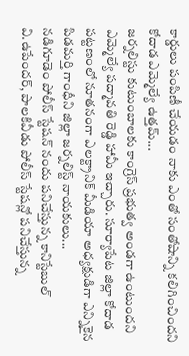కార్డులు పంపిణీ చేయడం నాకు ఎంతో సంతోషాన్ని కలిగించిందని కోదాడ ఎమ్మెల్యే ఉత్తమ్...
జర్నలిస్టు కుటుంబాలకు కాంగ్రెస్ ప్రభుత్వ అండగా ఉంటుందని ఎమ్మెల్యే పద్మావతి రెడ్డి హామీ ఇచ్చారు. సూర్యాపేట జిల్లా కోదాడ పట్టణంలో నూతనంగా ఎలక్ట్రానిక్ మీడియా అధ్యక్షుడిగా ఎన్నికైన పిడమర్తి గాంధీని జిల్లా జర్నలిస్ట్ నాయకులు...
నడిగూడెం పోలీస్ స్టేషన్ నందు పనిచేస్తున్న కానిస్టేబుల్ వి.ఉపేందర్, పాలకివీడు పోలీస్ స్టేషన్లో పనిచేస్తున్న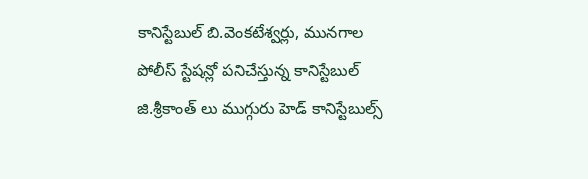కానిస్టేబుల్ బి.వెంకటేశ్వర్లు, మునగాల పోలీస్ స్టేషన్లో పనిచేస్తున్న కానిస్టేబుల్ జి.శ్రీకాంత్ లు ముగ్గురు హెడ్ కానిస్టేబుల్స్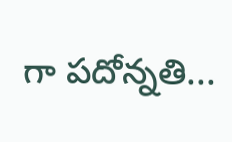గా పదోన్నతి...